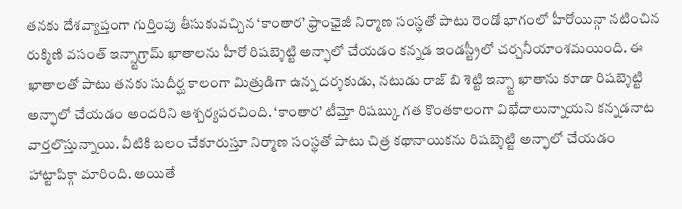తనకు దేశవ్యాప్తంగా గుర్తింపు తీసుకువచ్చిన ‘కాంతార’ ఫ్రాంఛైజీ నిర్మాణ సంస్థతో పాటు రెండో భాగంలో హీరోయిన్గా నటించిన రుక్మిణి వసంత్ ఇన్స్టాగ్రామ్ ఖాతాలను హీరో రిషబ్శెట్టి అన్ఫాలో చేయడం కన్నడ ఇండస్ట్రీలో చర్చనీయాంశమయింది. ఈ ఖాతాలతో పాటు తనకు సుదీర్ఘ కాలంగా మిత్రుడిగా ఉన్న దర్శకుడు, నటుడు రాజ్ బి శెట్టి ఇన్స్టా ఖాతాను కూడా రిషబ్శెట్టి అన్ఫాలో చేయడం అందరిని ఆశ్చర్యపరచింది. ‘కాంతార’ టీమ్తో రిషబ్కు గత కొంతకాలంగా విభేదాలున్నాయని కన్నడనాట వార్తలొస్తున్నాయి. వీటికి బలం చేకూరుస్తూ నిర్మాణ సంస్థతో పాటు చిత్ర కథానాయికను రిషబ్శెట్టి అన్ఫాలో చేయడం హాట్టాపిక్గా మారింది. అయితే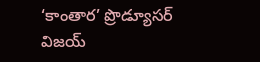‘కాంతార’ ప్రొడ్యూసర్ విజయ్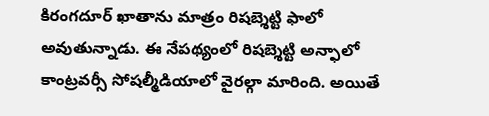కిరంగదూర్ ఖాతాను మాత్రం రిషబ్శెట్టి ఫాలో అవుతున్నాడు. ఈ నేపథ్యంలో రిషబ్శెట్టి అన్ఫాలో కాంట్రవర్సీ సోషల్మీడియాలో వైరల్గా మారింది. అయితే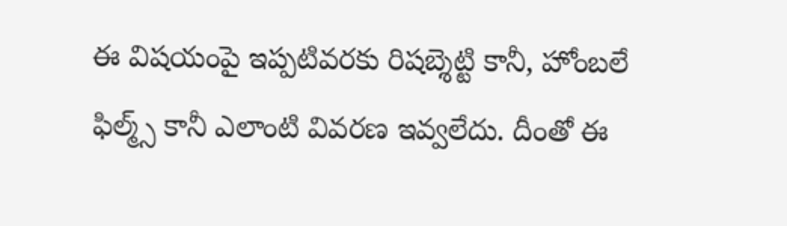ఈ విషయంపై ఇప్పటివరకు రిషబ్శెట్టి కానీ, హోంబలే ఫిల్మ్స్ కానీ ఎలాంటి వివరణ ఇవ్వలేదు. దీంతో ఈ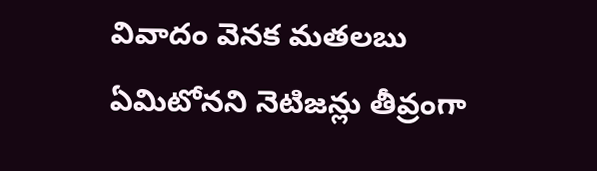వివాదం వెనక మతలబు ఏమిటోనని నెటిజన్లు తీవ్రంగా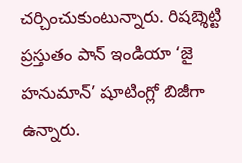చర్చించుకుంటున్నారు. రిషబ్శెట్టి ప్రస్తుతం పాన్ ఇండియా ‘జై హనుమాన్’ షూటింగ్లో బిజీగా ఉన్నారు.